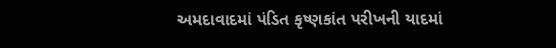અમદાવાદમાં પંડિત કૃષ્ણકાંત પરીખની યાદમાં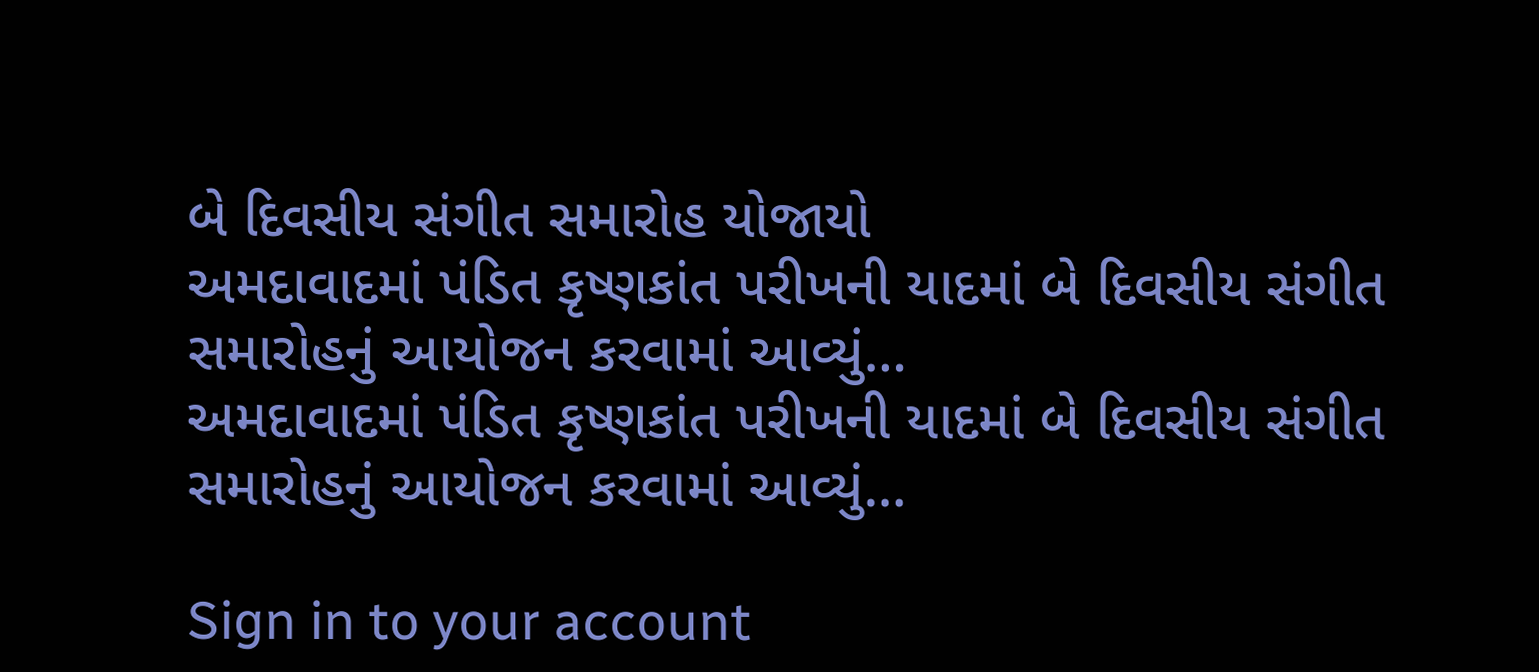બે દિવસીય સંગીત સમારોહ યોજાયો
અમદાવાદમાં પંડિત કૃષ્ણકાંત પરીખની યાદમાં બે દિવસીય સંગીત સમારોહનું આયોજન કરવામાં આવ્યું…
અમદાવાદમાં પંડિત કૃષ્ણકાંત પરીખની યાદમાં બે દિવસીય સંગીત સમારોહનું આયોજન કરવામાં આવ્યું…

Sign in to your account